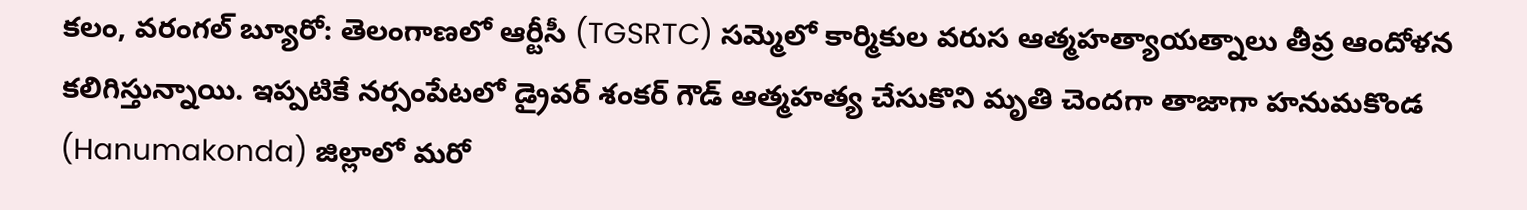కలం, వరంగల్ బ్యూరో: తెలంగాణలో ఆర్టీసీ (TGSRTC) సమ్మెలో కార్మికుల వరుస ఆత్మహత్యాయత్నాలు తీవ్ర ఆందోళన కలిగిస్తున్నాయి. ఇప్పటికే నర్సంపేటలో డ్రైవర్ శంకర్ గౌడ్ ఆత్మహత్య చేసుకొని మృతి చెందగా తాజాగా హనుమకొండ (Hanumakonda) జిల్లాలో మరో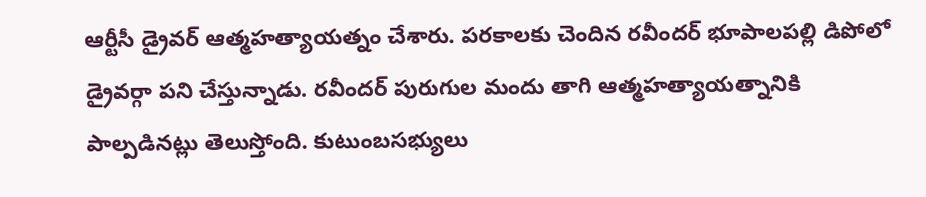ఆర్టీసీ డ్రైవర్ ఆత్మహత్యాయత్నం చేశారు. పరకాలకు చెందిన రవీందర్ భూపాలపల్లి డిపోలో డ్రైవర్గా పని చేస్తున్నాడు. రవీందర్ పురుగుల మందు తాగి ఆత్మహత్యాయత్నానికి పాల్పడినట్లు తెలుస్తోంది. కుటుంబసభ్యులు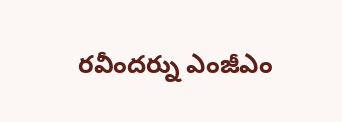రవీందర్ను ఎంజీఎం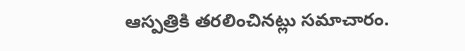ఆస్పత్రికి తరలించినట్లు సమాచారం.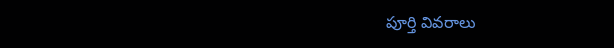పూర్తి వివరాలు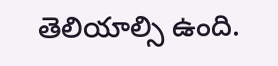తెలియాల్సి ఉంది.